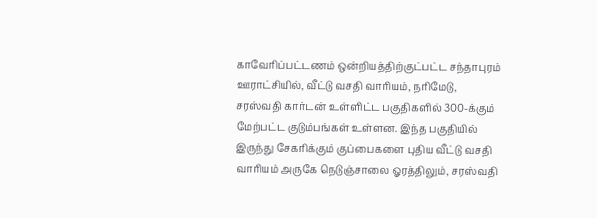காவேரிப்பட்டணம் ஒன்றியத்திற்குட்பட்ட சந்தாபுரம் ஊராட்சியில், வீட்டு வசதி வாரியம், நரிமேடு, சரஸ்வதி கார்டன் உள்ளிட்ட பகுதிகளில் 300-க்கும் மேற்பட்ட குடும்பங்கள் உள்ளன. இந்த பகுதியில் இருந்து சேகரிக்கும் குப்பைகளை புதிய வீட்டு வசதி வாரியம் அருகே நெடுஞ்சாலை ஓரத்திலும், சரஸ்வதி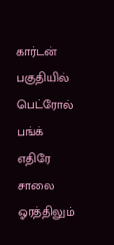கார்டன் பகுதியில் பெட்ரோல் பங்க் எதிரே சாலை ஓரத்திலும்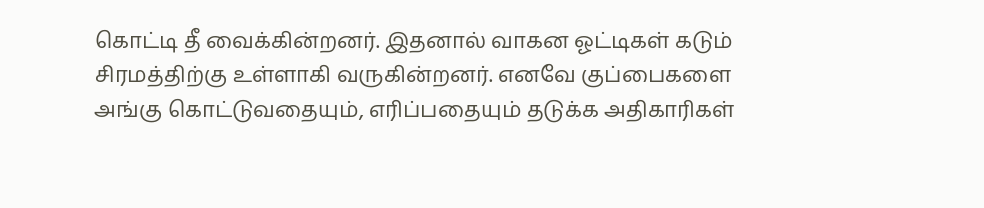கொட்டி தீ வைக்கின்றனர். இதனால் வாகன ஓட்டிகள் கடும் சிரமத்திற்கு உள்ளாகி வருகின்றனர். எனவே குப்பைகளை அங்கு கொட்டுவதையும், எரிப்பதையும் தடுக்க அதிகாரிகள்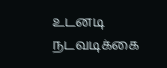உடனடி நடவடிக்கை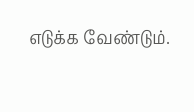எடுக்க வேண்டும்.